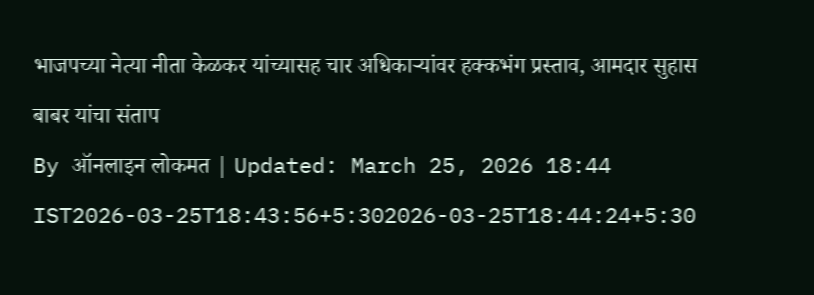भाजपच्या नेत्या नीता केळकर यांच्यासह चार अधिकाऱ्यांवर हक्कभंग प्रस्ताव, आमदार सुहास बाबर यांचा संताप
By ऑनलाइन लोकमत | Updated: March 25, 2026 18:44 IST2026-03-25T18:43:56+5:302026-03-25T18:44:24+5:30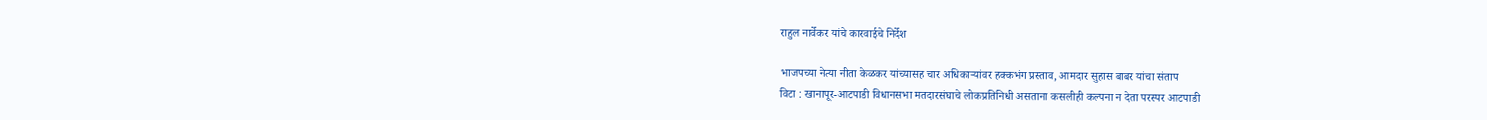राहुल नार्वेकर यांचे कारवाईचे निर्देश

भाजपच्या नेत्या नीता केळकर यांच्यासह चार अधिकाऱ्यांवर हक्कभंग प्रस्ताव, आमदार सुहास बाबर यांचा संताप
विटा : खानापूर-आटपाडी विधानसभा मतदारसंघाचे लोकप्रतिनिधी असताना कसलीही कल्पना न देता परस्पर आटपाडी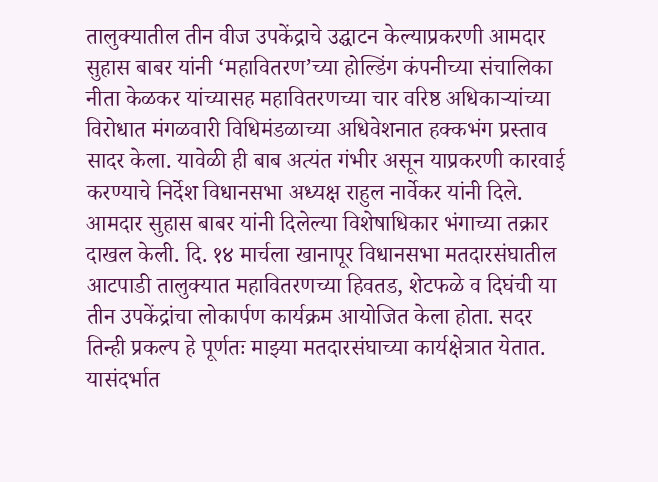तालुक्यातील तीन वीज उपकेंद्राचे उद्घाटन केल्याप्रकरणी आमदार सुहास बाबर यांनी ‘महावितरण’च्या होल्डिंग कंपनीच्या संचालिका नीता केळकर यांच्यासह महावितरणच्या चार वरिष्ठ अधिकाऱ्यांच्या विरोधात मंगळवारी विधिमंडळाच्या अधिवेशनात हक्कभंग प्रस्ताव सादर केला. यावेळी ही बाब अत्यंत गंभीर असून याप्रकरणी कारवाई करण्याचे निर्देश विधानसभा अध्यक्ष राहुल नार्वेकर यांनी दिले.
आमदार सुहास बाबर यांनी दिलेल्या विशेषाधिकार भंगाच्या तक्रार दाखल केली. दि. १४ मार्चला खानापूर विधानसभा मतदारसंघातील आटपाडी तालुक्यात महावितरणच्या हिवतड, शेटफळे व दिघंची या तीन उपकेंद्रांचा लोकार्पण कार्यक्रम आयोजित केला होता. सदर तिन्ही प्रकल्प हे पूर्णतः माझ्या मतदारसंघाच्या कार्यक्षेत्रात येतात. यासंदर्भात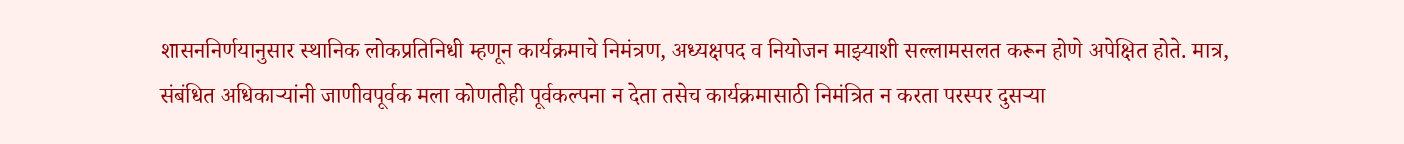शासननिर्णयानुसार स्थानिक लोकप्रतिनिधी म्हणून कार्यक्रमाचे निमंत्रण, अध्यक्षपद व नियोजन माझ्याशी सल्लामसलत करून होणे अपेक्षित होते. मात्र, संबंधित अधिकाऱ्यांनी जाणीवपूर्वक मला कोणतीही पूर्वकल्पना न देता तसेच कार्यक्रमासाठी निमंत्रित न करता परस्पर दुसऱ्या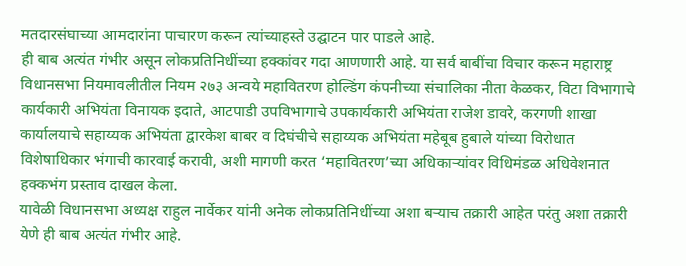मतदारसंघाच्या आमदारांना पाचारण करून त्यांच्याहस्ते उद्घाटन पार पाडले आहे.
ही बाब अत्यंत गंभीर असून लोकप्रतिनिधींच्या हक्कांवर गदा आणणारी आहे. या सर्व बाबींचा विचार करून महाराष्ट्र विधानसभा नियमावलीतील नियम २७३ अन्वये महावितरण होल्डिंग कंपनीच्या संचालिका नीता केळकर, विटा विभागाचे कार्यकारी अभियंता विनायक इदाते, आटपाडी उपविभागाचे उपकार्यकारी अभियंता राजेश डावरे, करगणी शाखा कार्यालयाचे सहाय्यक अभियंता द्वारकेश बाबर व दिघंचीचे सहाय्यक अभियंता महेबूब हुबाले यांच्या विरोधात विशेषाधिकार भंगाची कारवाई करावी, अशी मागणी करत ‘महावितरण’च्या अधिकाऱ्यांवर विधिमंडळ अधिवेशनात हक्कभंग प्रस्ताव दाखल केला.
यावेळी विधानसभा अध्यक्ष राहुल नार्वेकर यांनी अनेक लोकप्रतिनिधींच्या अशा बऱ्याच तक्रारी आहेत परंतु अशा तक्रारी येणे ही बाब अत्यंत गंभीर आहे.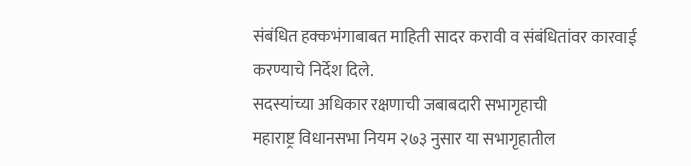संबंधित हक्कभंगाबाबत माहिती सादर करावी व संबंधितांवर कारवाई करण्याचे निर्देश दिले.
सदस्यांच्या अधिकार रक्षणाची जबाबदारी सभागृहाची
महाराष्ट्र विधानसभा नियम २७३ नुसार या सभागृहातील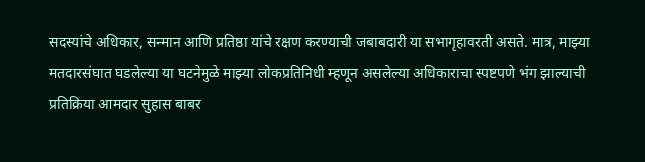सदस्यांचे अधिकार, सन्मान आणि प्रतिष्ठा यांचे रक्षण करण्याची जबाबदारी या सभागृहावरती असते. मात्र, माझ्या मतदारसंघात घडलेल्या या घटनेमुळे माझ्या लोकप्रतिनिधी म्हणून असलेल्या अधिकाराचा स्पष्टपणे भंग झाल्याची प्रतिक्रिया आमदार सुहास बाबर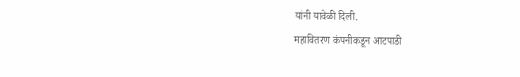यांनी यावेळी दिली.
महावितरण कंपनीकडून आटपाडी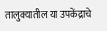तालुक्यातील या उपकेंद्राचे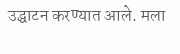उद्घाटन करण्यात आले. मला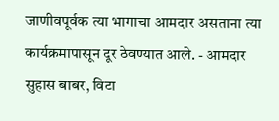जाणीवपूर्वक त्या भागाचा आमदार असताना त्या कार्यक्रमापासून दूर ठेवण्यात आले. - आमदार सुहास बाबर, विटा